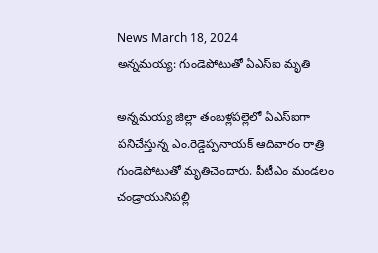News March 18, 2024
అన్నమయ్య: గుండెపోటుతో ఏఎస్ఐ మృతి

అన్నమయ్య జిల్లా తంబళ్లపల్లెలో ఏఎస్ఐగా పనిచేస్తున్న ఎం.రెడ్డెప్పనాయక్ ఆదివారం రాత్రి గుండెపోటుతో మృతిచెందారు. పీటీఎం మండలం చండ్రాయునిపల్లి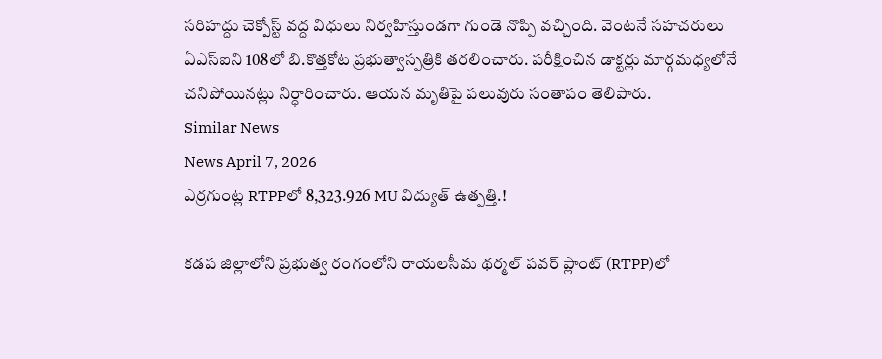సరిహద్దు చెక్పోస్ట్ వద్ద విధులు నిర్వహిస్తుండగా గుండె నొప్పి వచ్చింది. వెంటనే సహచరులు ఏఎస్ఐని 108లో బి.కొత్తకోట ప్రభుత్వాస్పత్రికి తరలించారు. పరీక్షించిన డాక్టర్లు మార్గమధ్యలోనే చనిపోయినట్లు నిర్ధారించారు. ఆయన మృతిపై పలువురు సంతాపం తెలిపారు.
Similar News
News April 7, 2026
ఎర్రగుంట్ల RTPPలో 8,323.926 MU విద్యుత్ ఉత్పత్తి.!

కడప జిల్లాలోని ప్రభుత్వ రంగంలోని రాయలసీమ థర్మల్ పవర్ ప్లాంట్ (RTPP)లో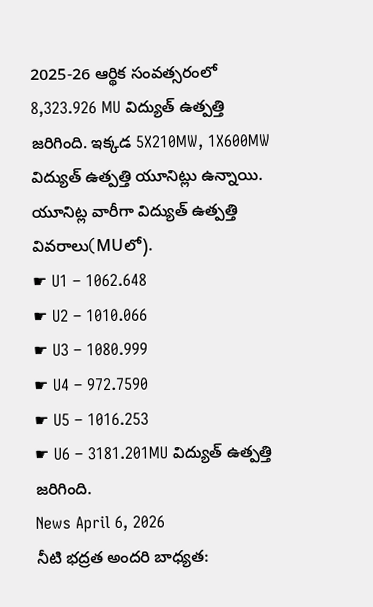2025-26 ఆర్థిక సంవత్సరంలో 8,323.926 MU విద్యుత్ ఉత్పత్తి జరిగింది. ఇక్కడ 5X210MW, 1X600MW విద్యుత్ ఉత్పత్తి యూనిట్లు ఉన్నాయి. యూనిట్ల వారీగా విద్యుత్ ఉత్పత్తి వివరాలు(MUలో).
☛ U1 – 1062.648
☛ U2 – 1010.066
☛ U3 – 1080.999
☛ U4 – 972.7590
☛ U5 – 1016.253
☛ U6 – 3181.201MU విద్యుత్ ఉత్పత్తి జరిగింది.
News April 6, 2026
నీటి భద్రత అందరి బాధ్యత: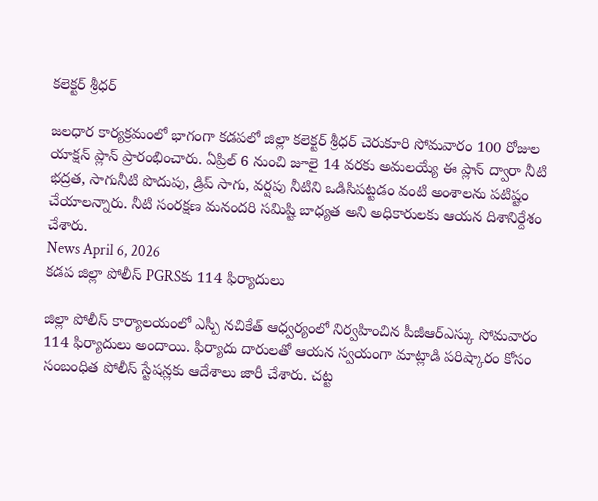కలెక్టర్ శ్రీధర్

జలధార కార్యక్రమంలో భాగంగా కడపలో జిల్లా కలెక్టర్ శ్రీధర్ చెరుకూరి సోమవారం 100 రోజుల యాక్షన్ ప్లాన్ ప్రారంభించారు. ఏప్రిల్ 6 నుంచి జూలై 14 వరకు అమలయ్యే ఈ ప్లాన్ ద్వారా నీటి భద్రత, సాగునీటి పొదుపు, డ్రిప్ సాగు, వర్షపు నీటిని ఒడిసిపట్టడం వంటి అంశాలను పటిష్టం చేయాలన్నారు. నీటి సంరక్షణ మనందరి సమిష్టి బాధ్యత అని అధికారులకు ఆయన దిశానిర్దేశం చేశారు.
News April 6, 2026
కడప జిల్లా పోలీస్ PGRSకు 114 ఫిర్యాదులు

జిల్లా పోలీస్ కార్యాలయంలో ఎస్పీ నచికేత్ ఆధ్వర్యంలో నిర్వహించిన పీజీఆర్ఎస్కు సోమవారం 114 ఫిర్యాదులు అందాయి. ఫిర్యాదు దారులతో ఆయన స్వయంగా మాట్లాడి పరిష్కారం కోసం సంబంధిత పోలీస్ స్టేషన్లకు ఆదేశాలు జారీ చేశారు. చట్ట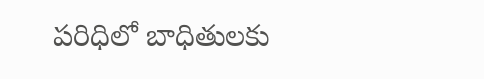పరిధిలో బాధితులకు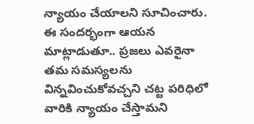న్యాయం చేయాలని సూచించారు. ఈ సందర్భంగా ఆయన మాట్లాడుతూ.. ప్రజలు ఎవరైనా తమ సమస్యలను విన్నవించుకోవచ్చని చట్ట పరిధిలో వారికి న్యాయం చేస్తామని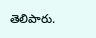తెలిపారు.